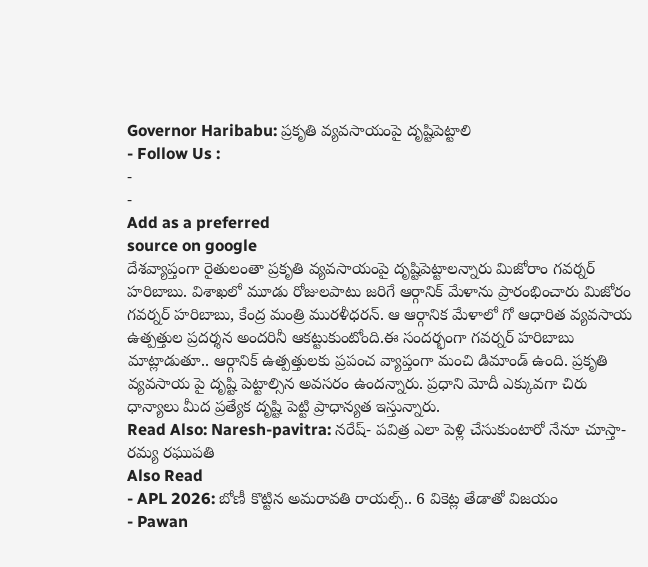Governor Haribabu: ప్రకృతి వ్యవసాయంపై దృష్టిపెట్టాలి
- Follow Us :
-
-
Add as a preferred
source on google
దేశవ్యాప్తంగా రైతులంతా ప్రకృతి వ్యవసాయంపై దృష్టిపెట్టాలన్నారు మిజోరాం గవర్నర్ హరిబాబు. విశాఖలో మూడు రోజులపాటు జరిగే ఆర్గానిక్ మేళాను ప్రారంభించారు మిజోరం గవర్నర్ హరిబాబు, కేంద్ర మంత్రి మురళీధరన్. ఆ ఆర్గానిక మేళాలో గో ఆధారిత వ్యవసాయ ఉత్పత్తుల ప్రదర్శన అందరినీ ఆకట్టుకుంటోంది.ఈ సందర్భంగా గవర్నర్ హరిబాబు మాట్లాడుతూ.. ఆర్గానిక్ ఉత్పత్తులకు ప్రపంచ వ్యాప్తంగా మంచి డిమాండ్ ఉంది. ప్రకృతి వ్యవసాయ పై దృష్టి పెట్టాల్సిన అవసరం ఉందన్నారు. ప్రధాని మోదీ ఎక్కువగా చిరు ధాన్యాలు మీద ప్రత్యేక దృష్టి పెట్టి ప్రాధాన్యత ఇస్తున్నారు.
Read Also: Naresh-pavitra: నరేష్- పవిత్ర ఎలా పెళ్లి చేసుకుంటారో నేనూ చూస్తా- రమ్య రఘుపతి
Also Read
- APL 2026: బోణీ కొట్టిన అమరావతి రాయల్స్.. 6 వికెట్ల తేడాతో విజయం
- Pawan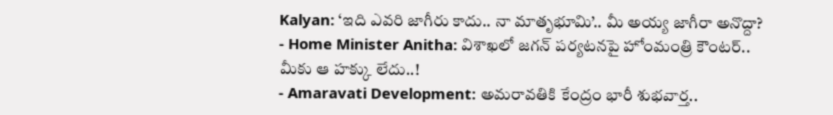Kalyan: ‘ఇది ఎవరి జాగీరు కాదు.. నా మాతృభూమి’.. మీ అయ్య జాగీరా అనొద్దా?
- Home Minister Anitha: విశాఖలో జగన్ పర్యటనపై హోంమంత్రి కౌంటర్.. మీకు ఆ హక్కు లేదు..!
- Amaravati Development: అమరావతికి కేంద్రం భారీ శుభవార్త..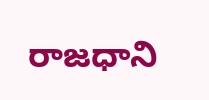రాజధాని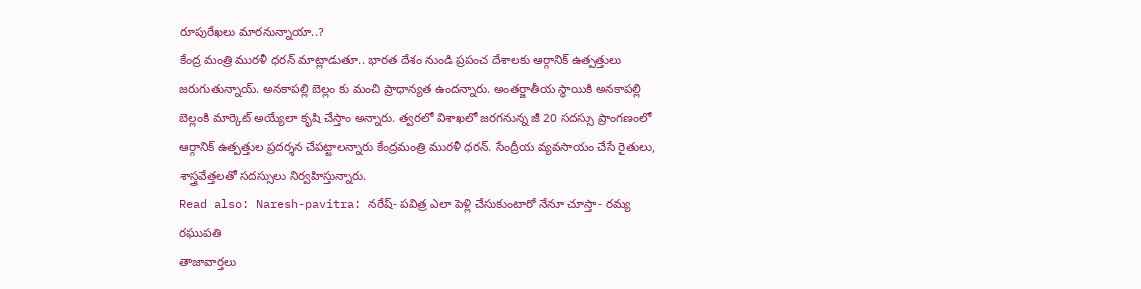రూపురేఖలు మారనున్నాయా..?
కేంద్ర మంత్రి మురళీ ధరన్ మాట్లాడుతూ.. భారత దేశం నుండి ప్రపంచ దేశాలకు ఆర్గానిక్ ఉత్పత్తులు జరుగుతున్నాయ్. అనకాపల్లి బెల్లం కు మంచి ప్రాధాన్యత ఉందన్నారు. అంతర్జాతీయ స్థాయికి అనకాపల్లి బెల్లంకి మార్కెట్ అయ్యేలా కృషి చేస్తాం అన్నారు. త్వరలో విశాఖలో జరగనున్న జీ 20 సదస్సు ప్రాంగణంలో ఆర్గానిక్ ఉత్పత్తుల ప్రదర్శన చేపట్టాలన్నారు కేంద్రమంత్రి మురళీ ధరన్. సేంద్రీయ వ్యవసాయం చేసే రైతులు, శాస్త్రవేత్తలతో సదస్సులు నిర్వహిస్తున్నారు.
Read also: Naresh-pavitra: నరేష్- పవిత్ర ఎలా పెళ్లి చేసుకుంటారో నేనూ చూస్తా- రమ్య రఘుపతి
తాజావార్తలు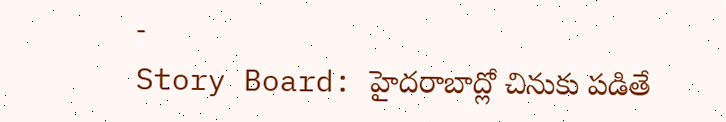-
Story Board: హైదరాబాద్లో చినుకు పడితే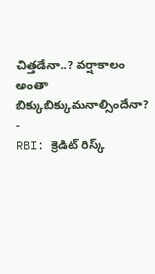చిత్తడేనా..? వర్షాకాలం అంతా బిక్కుబిక్కుమనాల్సిందేనా?
-
RBI: క్రెడిట్ రిస్క్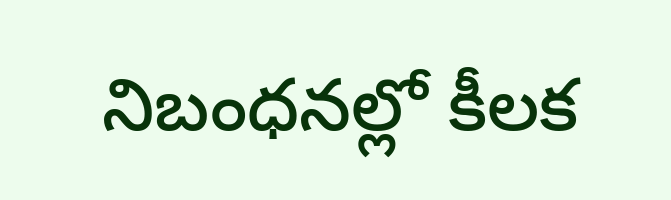నిబంధనల్లో కీలక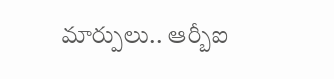మార్పులు.. ఆర్బీఐ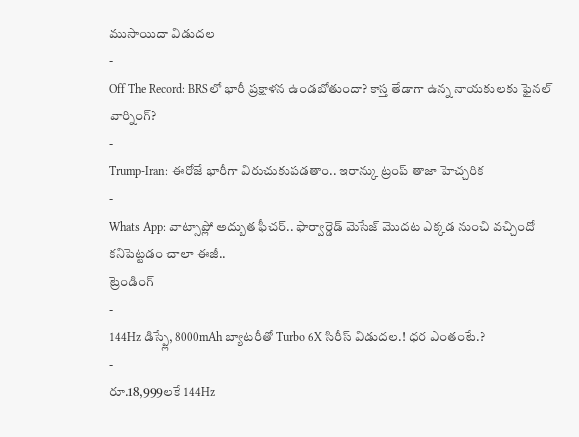ముసాయిదా విడుదల
-
Off The Record: BRSలో భారీ ప్రక్షాళన ఉండబోతుందా? కాస్త తేడాగా ఉన్న నాయకులకు ఫైనల్ వార్నింగ్?
-
Trump-Iran: ఈరోజే భారీగా విరుచుకుపడతాం.. ఇరాన్కు ట్రంప్ తాజా హెచ్చరిక
-
Whats App: వాట్సాప్లో అద్బుత ఫీచర్.. ఫార్వార్డెడ్ మెసేజ్ మొదట ఎక్కడ నుంచి వచ్చిందో కనిపెట్టడం చాలా ఈజీ..
ట్రెండింగ్
-
144Hz డిస్ప్లే, 8000mAh బ్యాటరీతో Turbo 6X సిరీస్ విడుదల.! ధర ఎంతంటే.?
-
రూ.18,999లకే 144Hz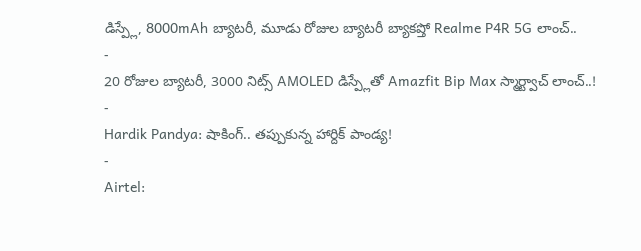డిస్ప్లే, 8000mAh బ్యాటరీ, మూడు రోజుల బ్యాటరీ బ్యాకప్తో Realme P4R 5G లాంచ్..
-
20 రోజుల బ్యాటరీ, 3000 నిట్స్ AMOLED డిస్ప్లేతో Amazfit Bip Max స్మార్ట్వాచ్ లాంచ్..!
-
Hardik Pandya: షాకింగ్.. తప్పుకున్న హార్దిక్ పాండ్య!
-
Airtel: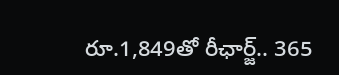రూ.1,849తో రీఛార్జ్.. 365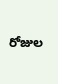రోజుల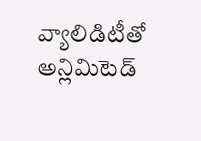వ్యాలిడిటీతో అన్లిమిటెడ్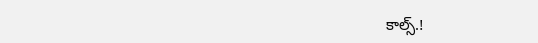కాల్స్.!